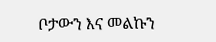ቦታውን እና መልኩን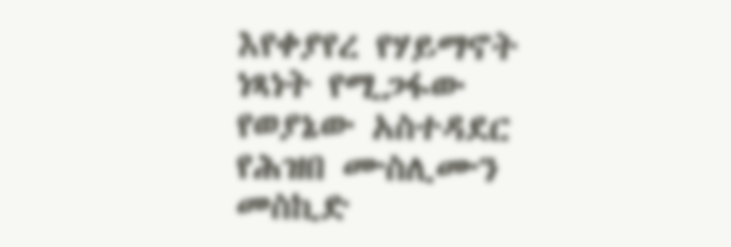እየቀያየረ የሃይማኖት ነጻነት የሚጋፋው የወያኔው አስተዳደር የሕዝበ ሙስሊሙን መስኪድ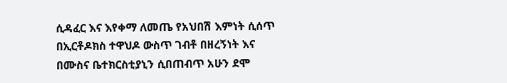ሲዳፈር እና እየቀማ ለመጤ የአህበሽ እምነት ሲሰጥ በኢርቶዶክስ ተዋህዶ ውስጥ ገብቶ በዘረኝነት እና በሙስና ቤተክርስቲያኒን ሲበጠብጥ አሁን ደሞ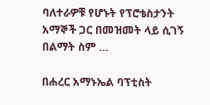ባለተራዎቹ የሆኑት የፕሮቴስታንት አማኞች ጋር በመዝመት ላይ ሲገኝ በልማት ስም …

በሐረር አማኑኤል ባፕቲስት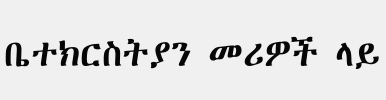ቤተክርስትያን መሪዎች ላይ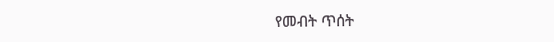የመብት ጥሰት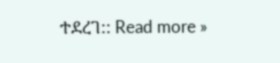ተደረገ:: Read more »